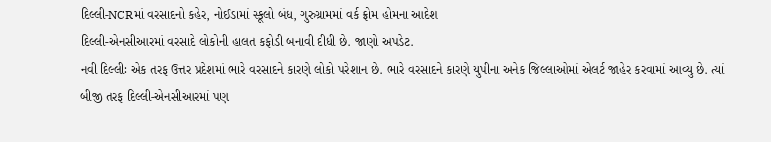દિલ્લી-NCRમાં વરસાદનો કહેર, નોઈડામાં સ્કૂલો બંધ, ગુરુગ્રામમાં વર્ક ફ્રોમ હોમના આદેશ
દિલ્લી-એનસીઆરમાં વરસાદે લોકોની હાલત કફોડી બનાવી દીધી છે. જાણો અપડેટ.
નવી દિલ્લીઃ એક તરફ ઉત્તર પ્રદેશમાં ભારે વરસાદને કારણે લોકો પરેશાન છે. ભારે વરસાદને કારણે યુપીના અનેક જિલ્લાઓમાં એલર્ટ જાહેર કરવામાં આવ્યુ છે. ત્યાં બીજી તરફ દિલ્લી-એનસીઆરમાં પણ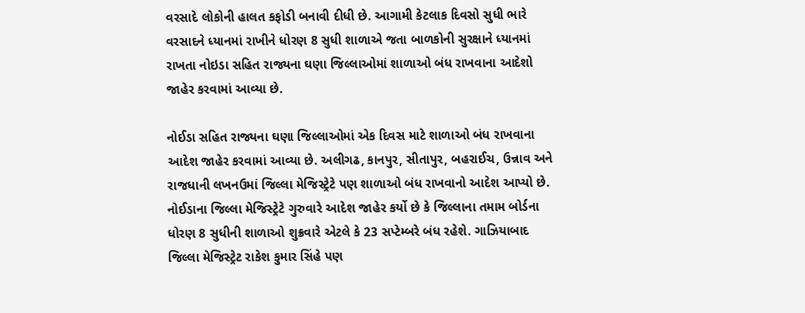વરસાદે લોકોની હાલત કફોડી બનાવી દીધી છે. આગામી કેટલાક દિવસો સુધી ભારે વરસાદને ધ્યાનમાં રાખીને ધોરણ 8 સુધી શાળાએ જતા બાળકોની સુરક્ષાને ધ્યાનમાં રાખતા નોઇડા સહિત રાજ્યના ઘણા જિલ્લાઓમાં શાળાઓ બંધ રાખવાના આદેશો જાહેર કરવામાં આવ્યા છે.

નોઈડા સહિત રાજ્યના ઘણા જિલ્લાઓમાં એક દિવસ માટે શાળાઓ બંધ રાખવાના આદેશ જાહેર કરવામાં આવ્યા છે. અલીગઢ, કાનપુર, સીતાપુર, બહરાઈચ, ઉન્નાવ અને રાજધાની લખનઉમાં જિલ્લા મેજિસ્ટ્રેટે પણ શાળાઓ બંધ રાખવાનો આદેશ આપ્યો છે. નોઈડાના જિલ્લા મેજિસ્ટ્રેટે ગુરુવારે આદેશ જાહેર કર્યો છે કે જિલ્લાના તમામ બોર્ડના ધોરણ 8 સુધીની શાળાઓ શુક્રવારે એટલે કે 23 સપ્ટેમ્બરે બંધ રહેશે. ગાઝિયાબાદ જિલ્લા મેજિસ્ટ્રેટ રાકેશ કુમાર સિંહે પણ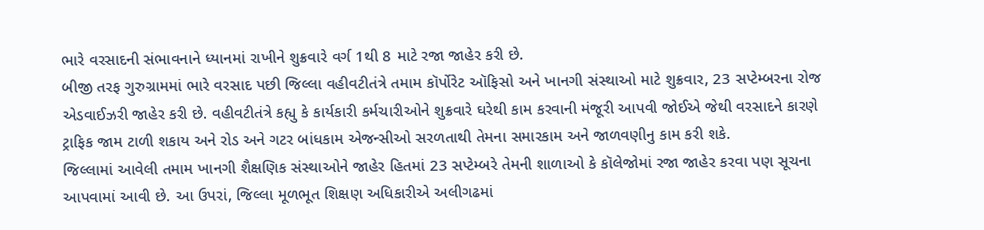ભારે વરસાદની સંભાવનાને ધ્યાનમાં રાખીને શુક્રવારે વર્ગ 1થી 8 માટે રજા જાહેર કરી છે.
બીજી તરફ ગુરુગ્રામમાં ભારે વરસાદ પછી જિલ્લા વહીવટીતંત્રે તમામ કૉર્પોરેટ ઑફિસો અને ખાનગી સંસ્થાઓ માટે શુક્રવાર, 23 સપ્ટેમ્બરના રોજ એડવાઈઝરી જાહેર કરી છે. વહીવટીતંત્રે કહ્યુ કે કાર્યકારી કર્મચારીઓને શુક્રવારે ઘરેથી કામ કરવાની મંજૂરી આપવી જોઈએ જેથી વરસાદને કારણે ટ્રાફિક જામ ટાળી શકાય અને રોડ અને ગટર બાંધકામ એજન્સીઓ સરળતાથી તેમના સમારકામ અને જાળવણીનુ કામ કરી શકે.
જિલ્લામાં આવેલી તમામ ખાનગી શૈક્ષણિક સંસ્થાઓને જાહેર હિતમાં 23 સપ્ટેમ્બરે તેમની શાળાઓ કે કૉલેજોમાં રજા જાહેર કરવા પણ સૂચના આપવામાં આવી છે. આ ઉપરાં, જિલ્લા મૂળભૂત શિક્ષણ અધિકારીએ અલીગઢમાં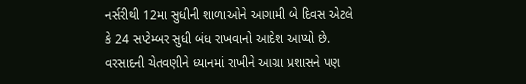નર્સરીથી 12મા સુધીની શાળાઓને આગામી બે દિવસ એટલે કે 24 સપ્ટેમ્બર સુધી બંધ રાખવાનો આદેશ આપ્યો છે. વરસાદની ચેતવણીને ધ્યાનમાં રાખીને આગ્રા પ્રશાસને પણ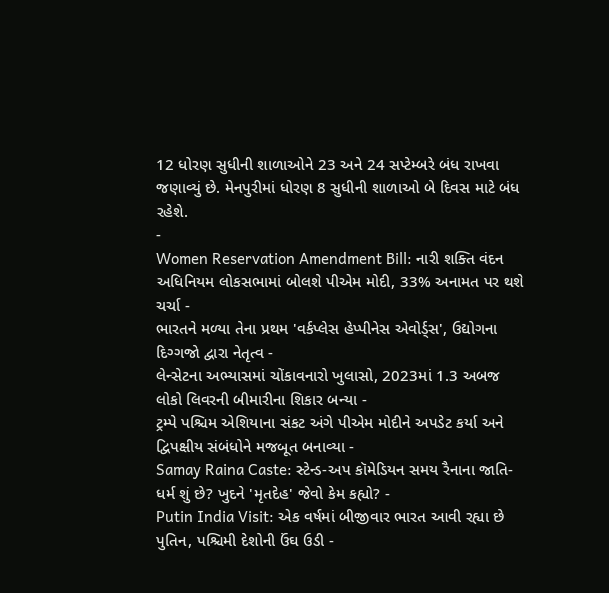12 ધોરણ સુધીની શાળાઓને 23 અને 24 સપ્ટેમ્બરે બંધ રાખવા જણાવ્યું છે. મેનપુરીમાં ધોરણ 8 સુધીની શાળાઓ બે દિવસ માટે બંધ રહેશે.
-
Women Reservation Amendment Bill: નારી શક્તિ વંદન અધિનિયમ લોકસભામાં બોલશે પીએમ મોદી, 33% અનામત પર થશે ચર્ચા -
ભારતને મળ્યા તેના પ્રથમ 'વર્કપ્લેસ હેપ્પીનેસ એવોર્ડ્સ', ઉદ્યોગના દિગ્ગજો દ્વારા નેતૃત્વ -
લેન્સેટના અભ્યાસમાં ચોંકાવનારો ખુલાસો, 2023માં 1.3 અબજ લોકો લિવરની બીમારીના શિકાર બન્યા -
ટ્રમ્પે પશ્ચિમ એશિયાના સંકટ અંગે પીએમ મોદીને અપડેટ કર્યા અને દ્વિપક્ષીય સંબંધોને મજબૂત બનાવ્યા -
Samay Raina Caste: સ્ટેન્ડ-અપ કૉમેડિયન સમય રૈનાના જાતિ-ધર્મ શું છે? ખુદને 'મૃતદેહ' જેવો કેમ કહ્યો? -
Putin India Visit: એક વર્ષમાં બીજીવાર ભારત આવી રહ્યા છે પુતિન, પશ્ચિમી દેશોની ઉંઘ ઉડી -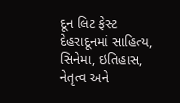દૂન લિટ ફેસ્ટ દેહરાદૂનમાં સાહિત્ય, સિનેમા, ઇતિહાસ, નેતૃત્વ અને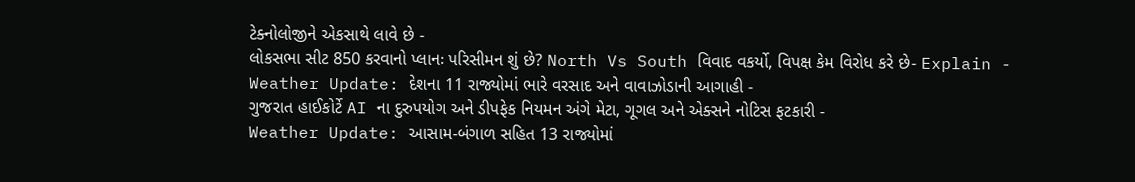ટેક્નોલોજીને એકસાથે લાવે છે -
લોકસભા સીટ 850 કરવાનો પ્લાનઃ પરિસીમન શું છે? North Vs South વિવાદ વકર્યો, વિપક્ષ કેમ વિરોધ કરે છે- Explain -
Weather Update: દેશના 11 રાજ્યોમાં ભારે વરસાદ અને વાવાઝોડાની આગાહી -
ગુજરાત હાઈકોર્ટે AI ના દુરુપયોગ અને ડીપફેક નિયમન અંગે મેટા, ગૂગલ અને એક્સને નોટિસ ફટકારી -
Weather Update: આસામ-બંગાળ સહિત 13 રાજ્યોમાં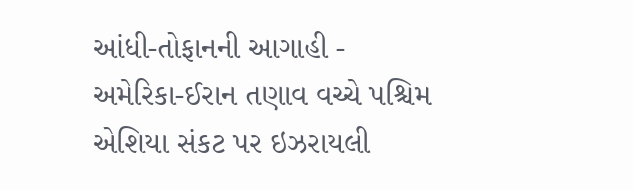આંધી-તોફાનની આગાહી -
અમેરિકા-ઈરાન તણાવ વચ્ચે પશ્ચિમ એશિયા સંકટ પર ઇઝરાયલી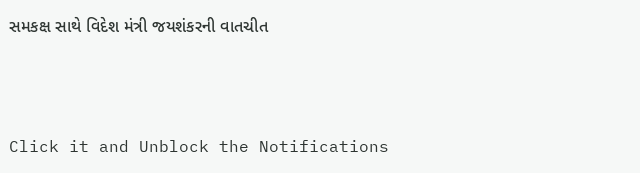સમકક્ષ સાથે વિદેશ મંત્રી જયશંકરની વાતચીત



Click it and Unblock the Notifications